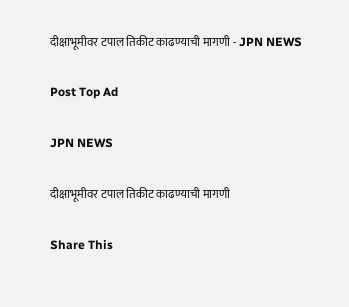दीक्षाभूमीवर टपाल तिकीट काढण्याची मागणी - JPN NEWS

Post Top Ad

JPN NEWS

दीक्षाभूमीवर टपाल तिकीट काढण्याची मागणी

Share This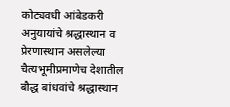कोट्यवधी आंबेडकरी अनुयायांचे श्रद्धास्थान व प्रेरणास्थान असलेल्या चैत्यभूमीप्रमाणेच देशातील बौद्ध बांधवांचे श्रद्धास्थान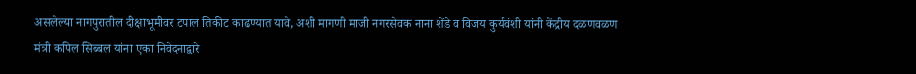असलेल्या नागपुरातील दीक्षाभूमीवर टपाल तिकीट काढण्यात यावे, अशी मागणी माजी नगरसेवक नाना शेंडे व विजय कुर्यवंशी यांनी केंद्रीय दळणवळण मंत्री कपिल सिब्बल यांना एका निवेदनाद्वारे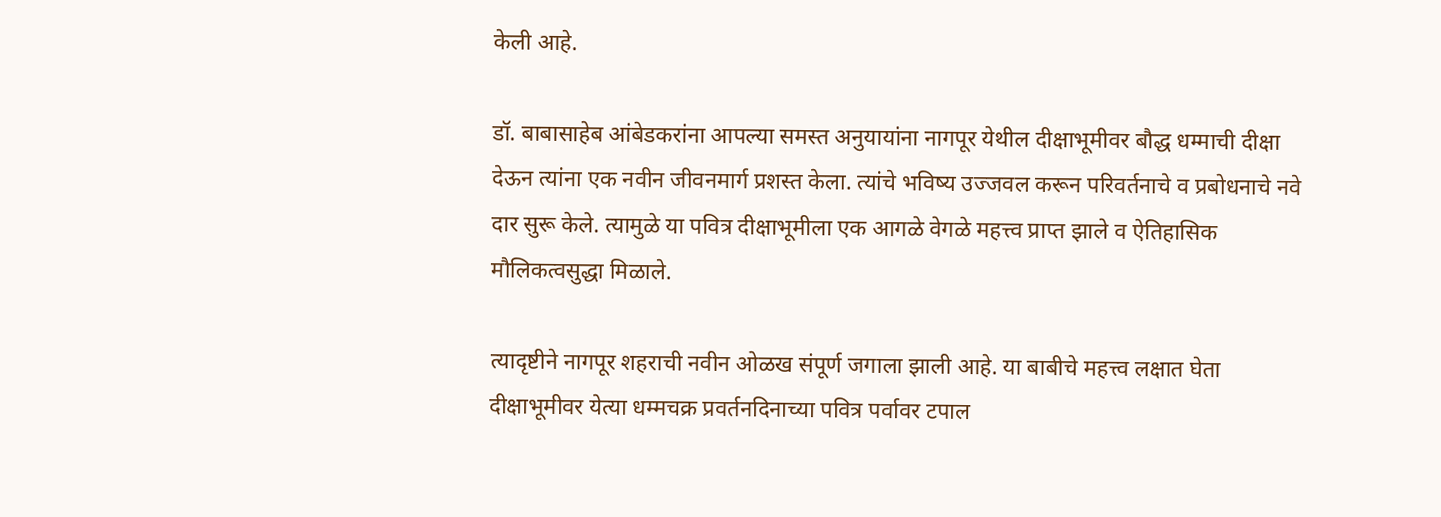केली आहे.

डॉ. बाबासाहेब आंबेडकरांना आपल्या समस्त अनुयायांना नागपूर येथील दीक्षाभूमीवर बौद्ध धम्माची दीक्षा देऊन त्यांना एक नवीन जीवनमार्ग प्रशस्त केला. त्यांचे भविष्य उज्‍जवल करून परिवर्तनाचे व प्रबोधनाचे नवे दार सुरू केले. त्यामुळे या पवित्र दीक्षाभूमीला एक आगळे वेगळे महत्त्व प्राप्त झाले व ऐतिहासिक मौलिकत्वसुद्धा मिळाले.

त्यादृष्टीने नागपूर शहराची नवीन ओळख संपूर्ण जगाला झाली आहे. या बाबीचे महत्त्व लक्षात घेता दीक्षाभूमीवर येत्या धम्मचक्र प्रवर्तनदिनाच्या पवित्र पर्वावर टपाल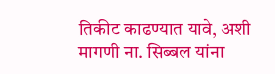तिकीट काढण्यात यावे, अशी मागणी ना. सिब्बल यांना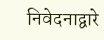निवेदनाद्वारे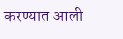करण्यात आली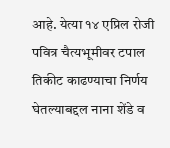आहे. येत्या १४ एप्रिल रोजी पवित्र चैत्यभूमीवर टपाल तिकीट काढण्याचा निर्णय घेतल्याबद्दल नाना शेंडे व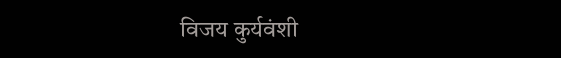विजय कुर्यवंशी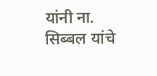यांनी ना. सिब्बल यांचे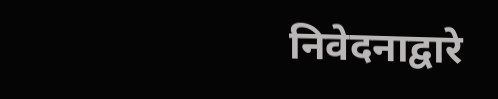निवेदनाद्वारे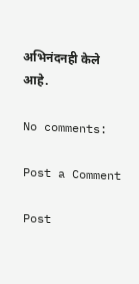अभिनंदनही केले आहे.

No comments:

Post a Comment

Post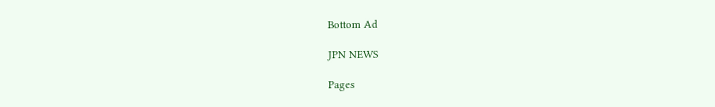Bottom Ad

JPN NEWS

Pages